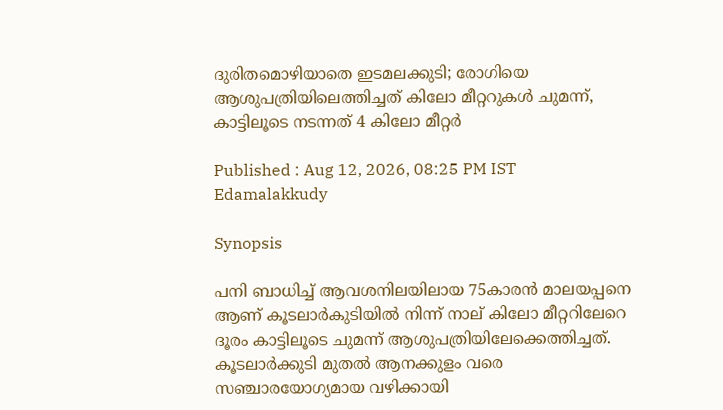ദുരിതമൊഴിയാതെ ഇടമലക്കുടി; രോഗിയെ ആശുപത്രിയിലെത്തിച്ചത് കിലോ മീറ്ററുകൾ ചുമന്ന്, കാട്ടിലൂടെ നടന്നത് 4 കിലോ മീറ്റര്‍

Published : Aug 12, 2026, 08:25 PM IST
Edamalakkudy

Synopsis

പനി ബാധിച്ച് ആവശനിലയിലായ 75കാരൻ മാലയപ്പനെ ആണ് കൂടലാ‍ർകുടിയിൽ നിന്ന് നാല് കിലോ മീറ്ററിലേറെ ദൂരം കാട്ടിലൂടെ ചുമന്ന് ആശുപത്രിയിലേക്കെത്തിച്ചത്. കൂടലാർക്കുടി മുതൽ ആനക്കുളം വരെ സഞ്ചാരയോഗ്യമായ വഴിക്കായി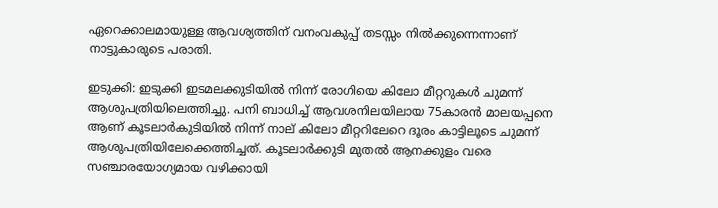ഏറെക്കാലമായുള്ള ആവശ്യത്തിന് വനംവകുപ്പ് തടസ്സം നിൽക്കുന്നെന്നാണ് നാട്ടുകാരുടെ പരാതി.

ഇടുക്കി: ഇടുക്കി ഇടമലക്കുടിയിൽ നിന്ന് രോഗിയെ കിലോ മീറ്ററുകൾ ചുമന്ന് ആശുപത്രിയിലെത്തിച്ചു. പനി ബാധിച്ച് ആവശനിലയിലായ 75കാരൻ മാലയപ്പനെ ആണ് കൂടലാ‍ർകുടിയിൽ നിന്ന് നാല് കിലോ മീറ്ററിലേറെ ദൂരം കാട്ടിലൂടെ ചുമന്ന് ആശുപത്രിയിലേക്കെത്തിച്ചത്. കൂടലാർക്കുടി മുതൽ ആനക്കുളം വരെ സഞ്ചാരയോഗ്യമായ വഴിക്കായി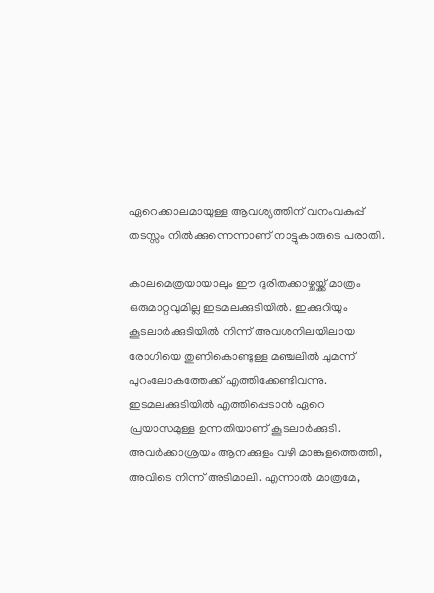ഏറെക്കാലമായുള്ള ആവശ്യത്തിന് വനംവകുപ്പ് തടസ്സം നിൽക്കുന്നെന്നാണ് നാട്ടുകാരുടെ പരാതി.

കാലമെത്രയായാലും ഈ ദുരിതക്കാഴ്ചയ്ക്ക് മാത്രം ഒരുമാറ്റവുമില്ല ഇടമലക്കുടിയിൽ. ഇക്കുറിയും കൂടലാർക്കുടിയിൽ നിന്ന് അവശനിലയിലായ രോഗിയെ തുണികൊണ്ടുള്ള മഞ്ചലിൽ ചുമന്ന് പുറംലോകത്തേക്ക് എത്തിക്കേണ്ടിവന്നു. ഇടമലക്കുടിയിൽ എത്തിപ്പെടാൻ ഏറെ പ്രയാസമുള്ള ഉന്നതിയാണ് കൂടലാർക്കുടി. അവർക്കാശ്രയം ആനക്കുളം വഴി മാങ്കുളത്തെത്തി, അവിടെ നിന്ന് അടിമാലി. എന്നാൽ മാത്രമേ,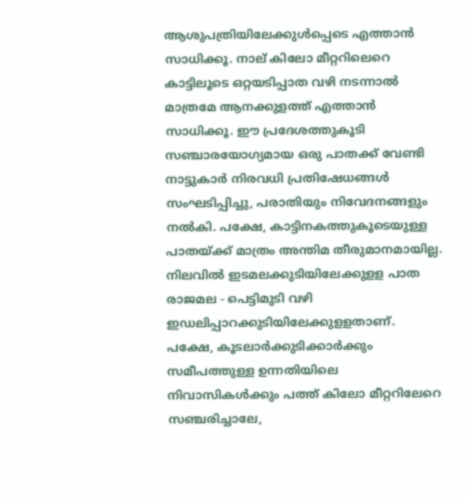ആശുപത്രിയിലേക്കുൾപ്പെടെ എത്താൻ സാധിക്കൂ. നാല് കിലോ മീറ്ററിലെറെ കാട്ടിലൂടെ ഒറ്റയടിപ്പാത വഴി നടന്നാൽ മാത്രമേ ആനക്കുളത്ത് എത്താൻ സാധിക്കൂ. ഈ പ്രദേശത്തുകൂടി സഞ്ചാരയോഗ്യമായ ഒരു പാതക്ക് വേണ്ടി നാട്ടുകാർ നിരവധി പ്രതിഷേധങ്ങൾ സംഘടിപ്പിച്ചു, പരാതിയും നിവേദനങ്ങളും നൽകി. പക്ഷേ, കാട്ടിനകത്തുകൂടെയുള്ള പാതയ്ക്ക് മാത്രം അന്തിമ തീരുമാനമായില്ല. നിലവിൽ ഇടമലക്കുടിയിലേക്കുളള പാത രാജമല - പെട്ടിമുടി വഴി ഇഡലിപ്പാറക്കുടിയിലേക്കുളളതാണ്. പക്ഷേ, കൂടലാർക്കുടിക്കാർക്കും സമീപത്തുള്ള ഉന്നതിയിലെ നിവാസികൾക്കും പത്ത് കിലോ മീറ്ററിലേറെ സഞ്ചരിച്ചാലേ,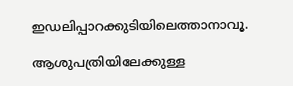ഇഡലിപ്പാറക്കുടിയിലെത്താനാവൂ.

ആശുപത്രിയിലേക്കുള്ള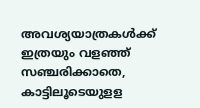അവശ്യയാത്രകൾക്ക് ഇത്രയും വളഞ്ഞ് സഞ്ചരിക്കാതെ, കാട്ടിലൂടെയുളള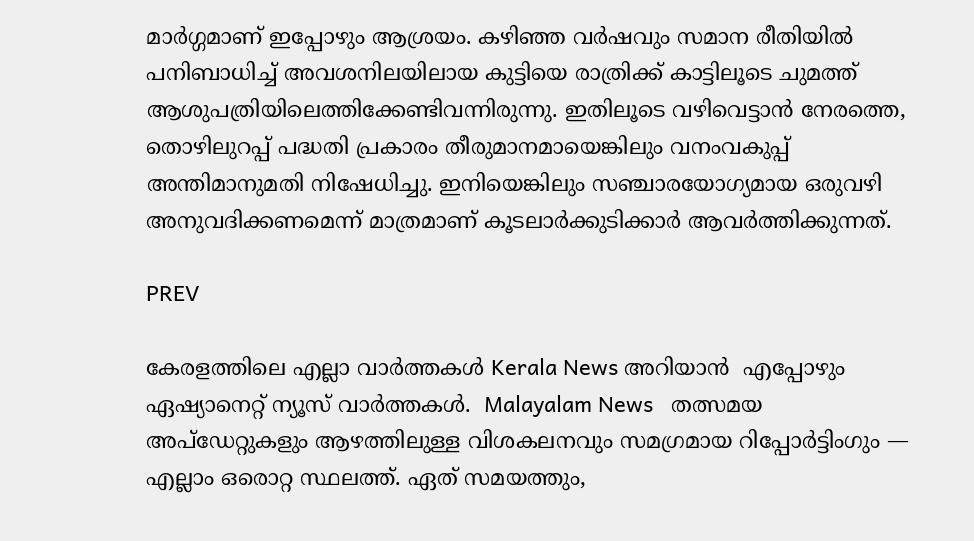മാർഗ്ഗമാണ് ഇപ്പോഴും ആശ്രയം. കഴിഞ്ഞ വർഷവും സമാന രീതിയിൽ പനിബാധിച്ച് അവശനിലയിലായ കുട്ടിയെ രാത്രിക്ക് കാട്ടിലൂടെ ചുമത്ത് ആശുപത്രിയിലെത്തിക്കേണ്ടിവന്നിരുന്നു. ഇതിലൂടെ വഴിവെട്ടാൻ നേരത്തെ, തൊഴിലുറപ്പ് പദ്ധതി പ്രകാരം തീരുമാനമായെങ്കിലും വനംവകുപ്പ് അന്തിമാനുമതി നിഷേധിച്ചു. ഇനിയെങ്കിലും സഞ്ചാരയോഗ്യമായ ഒരുവഴി അനുവദിക്കണമെന്ന് മാത്രമാണ് കൂടലാർക്കുടിക്കാ‍ർ ആവർത്തിക്കുന്നത്.

PREV

കേരളത്തിലെ എല്ലാ വാർത്തകൾ Kerala News അറിയാൻ  എപ്പോഴും ഏഷ്യാനെറ്റ് ന്യൂസ് വാർത്തകൾ.  Malayalam News   തത്സമയ അപ്‌ഡേറ്റുകളും ആഴത്തിലുള്ള വിശകലനവും സമഗ്രമായ റിപ്പോർട്ടിംഗും — എല്ലാം ഒരൊറ്റ സ്ഥലത്ത്. ഏത് സമയത്തും,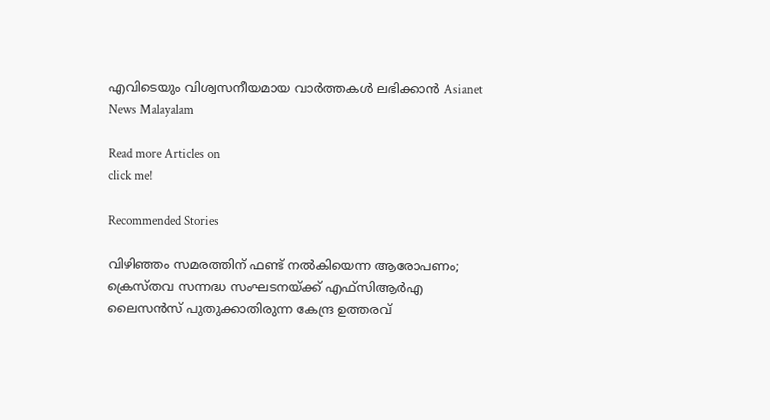എവിടെയും വിശ്വസനീയമായ വാർത്തകൾ ലഭിക്കാൻ Asianet News Malayalam

Read more Articles on
click me!

Recommended Stories

വിഴിഞ്ഞം സമരത്തിന് ഫണ്ട് നൽകിയെന്ന ആരോപണം; ക്രെസ്തവ സന്നദ്ധ സംഘടനയ്ക്ക് എഫ്സിആർഎ ലൈസൻസ് പുതുക്കാതിരുന്ന കേന്ദ്ര ഉത്തരവ്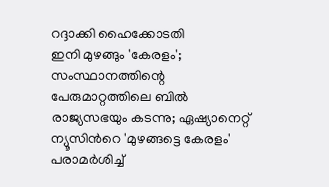റദ്ദാക്കി ഹൈക്കോടതി
ഇനി മുഴങ്ങും 'കേരളം'; സംസ്ഥാനത്തിന്റെ പേരുമാറ്റത്തിലെ ബിൽ രാജ്യസഭയും കടന്നു; ഏഷ്യാനെറ്റ് ന്യൂസിന്‍റെ 'മുഴങ്ങട്ടെ കേരളം' പരാമർശിച്ച്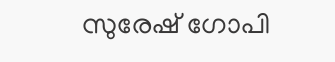സുരേഷ് ഗോപി